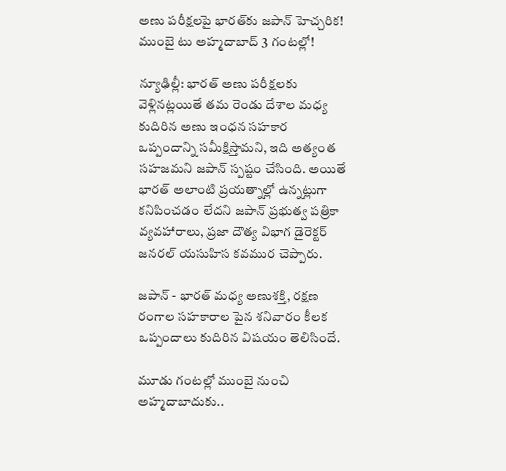అణు పరీక్షలపై భారత్‌కు జపాన్ హెచ్చరిక! ముంబై టు అహ్మదాబాద్ 3 గంటల్లో!

న్యూఢిల్లీ: భారత్ అణు పరీక్షలకు వెళ్లినట్లయితే తమ రెండు దేశాల మధ్య కుదిరిన అణు ఇంధన సహకార ఒప్పందాన్ని సమీక్షిస్తామని, ఇది అత్యంత సహజమని జపాన్ స్పష్టం చేసింది. అయితే భారత్ అలాంటి ప్రయత్నాల్లో ఉన్నట్లుగా కనిపించడం లేదని జపాన్ ప్రభుత్వ పత్రికా వ్యవహారాలు, ప్రజా దౌత్య విభాగ డైరెక్టర్ జనరల్ యసుహిస కవముర చెప్పారు.

జపాన్ - భారత్ మధ్య అణుశక్తి, రక్షణ రంగాల సహకారాల పైన శనివారం కీలక ఒప్పందాలు కుదిరిన విషయం తెలిసిందే.

మూడు గంటల్లో ముంబై నుంచి అహ్మదాబాదుకు..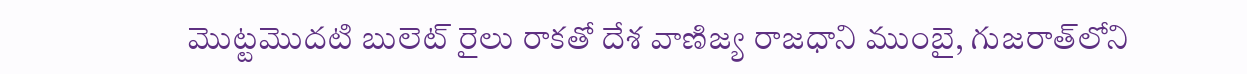మొట్టమొదటి బులెట్‌ రైలు రాకతో దేశ వాణిజ్య రాజధాని ముంబై, గుజరాత్‌లోని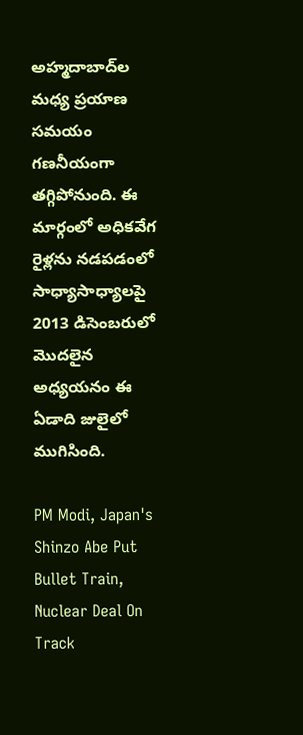అహ్మదాబాద్‌ల మధ్య ప్రయాణ సమయం గణనీయంగా తగ్గిపోనుంది. ఈ మార్గంలో అధికవేగ రైళ్లను నడపడంలో సాధ్యాసాధ్యాలపై 2013 డిసెంబరులో మొదలైన అధ్యయనం ఈ ఏడాది జులైలో ముగిసింది.

PM Modi, Japan's Shinzo Abe Put Bullet Train, Nuclear Deal On Track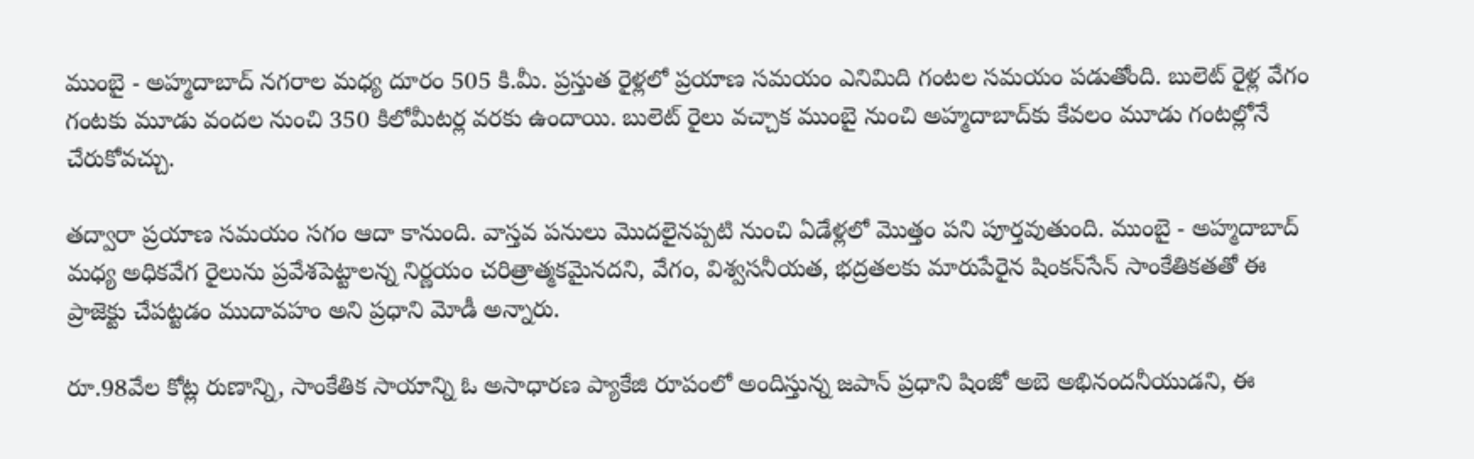ముంబై - అహ్మదాబాద్ నగరాల మధ్య దూరం 505 కి.మీ. ప్రస్తుత రైళ్లలో ప్రయాణ సమయం ఎనిమిది గంటల సమయం పడుతోంది. బులెట్‌ రైళ్ల వేగం గంటకు మూడు వందల నుంచి 350 కిలోమీటర్ల వరకు ఉందాయి. బులెట్‌ రైలు వచ్చాక ముంబై నుంచి అహ్మదాబాద్‌కు కేవలం మూడు గంటల్లోనే చేరుకోవచ్చు.

తద్వారా ప్రయాణ సమయం సగం ఆదా కానుంది. వాస్తవ పనులు మొదలైనప్పటి నుంచి ఏడేళ్లలో మొత్తం పని పూర్తవుతుంది. ముంబై - అహ్మదాబాద్‌ మధ్య అధికవేగ రైలును ప్రవేశపెట్టాలన్న నిర్ణయం చరిత్రాత్మకమైనదని, వేగం, విశ్వసనీయత, భద్రతలకు మారుపేరైన షింకన్‌సేన్‌ సాంకేతికతతో ఈ ప్రాజెక్టు చేపట్టడం ముదావహం అని ప్రధాని మోడీ అన్నారు.

రూ.98వేల కోట్ల రుణాన్ని, సాంకేతిక సాయాన్ని ఓ అసాధారణ ప్యాకేజి రూపంలో అందిస్తున్న జపాన్‌ ప్రధాని షింజో అబె అభినందనీయుడని, ఈ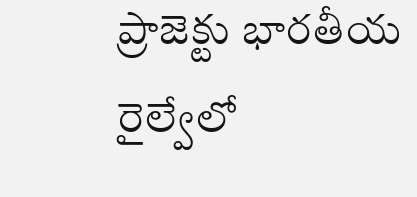ప్రాజెక్టు భారతీయ రైల్వేలో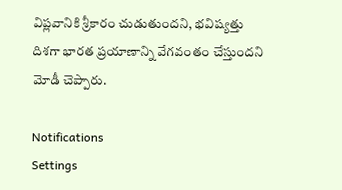విప్లవానికి శ్రీకారం చుడుతుందని, భవిష్యత్తు దిశగా భారత ప్రయాణాన్ని వేగవంతం చేస్తుందని మోడీ చెప్పారు.

Notifications
Settings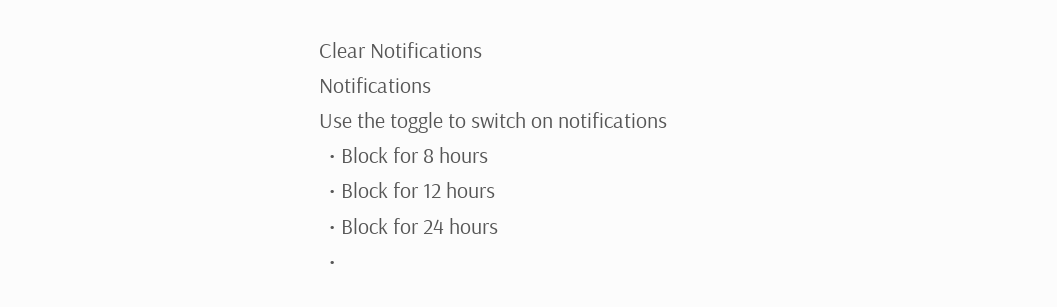Clear Notifications
Notifications
Use the toggle to switch on notifications
  • Block for 8 hours
  • Block for 12 hours
  • Block for 24 hours
  •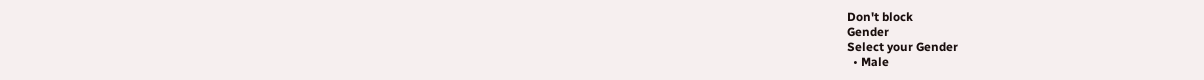Don't block
Gender
Select your Gender
  • Male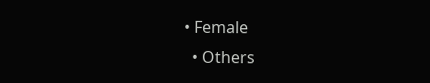• Female
  • Others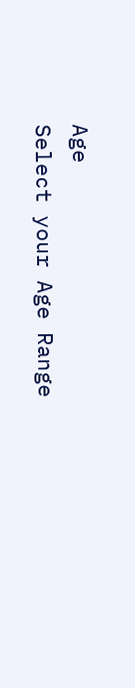Age
Select your Age Range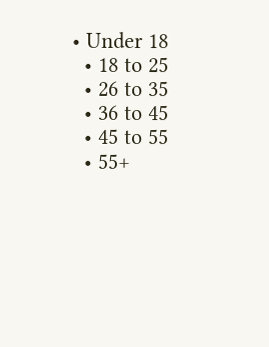• Under 18
  • 18 to 25
  • 26 to 35
  • 36 to 45
  • 45 to 55
  • 55+